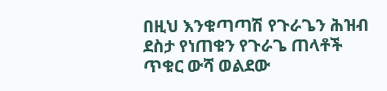በዚህ እንቁጣጣሽ የጉራጌን ሕዝብ ደስታ የነጠቁን የጉራጌ ጠላቶች ጥቁር ውሻ ወልደው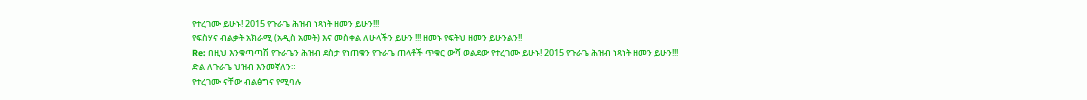የተረገሙ ይሁኑ! 2015 የጉራጌ ሕዝብ ነጻነት ዘመን ይሁን!!!
የፍስሃና ብልቃት አክራሚ (አዲስ አመት) እና መስቀል ለሁላችን ይሁን !!! ዘመኑ የፍትህ ዘመን ይሁንልን!!
Re: በዚህ እንቁጣጣሽ የጉራጌን ሕዝብ ደስታ የነጠቁን የጉራጌ ጠላቶች ጥቁር ውሻ ወልደው የተረገሙ ይሁኑ! 2015 የጉራጌ ሕዝብ ነጻነት ዘመን ይሁን!!!
ድል ለጉራጌ ህዝብ እንመኛለን።
የተረገሙ ናቸው ብልፅግና የሚባሉ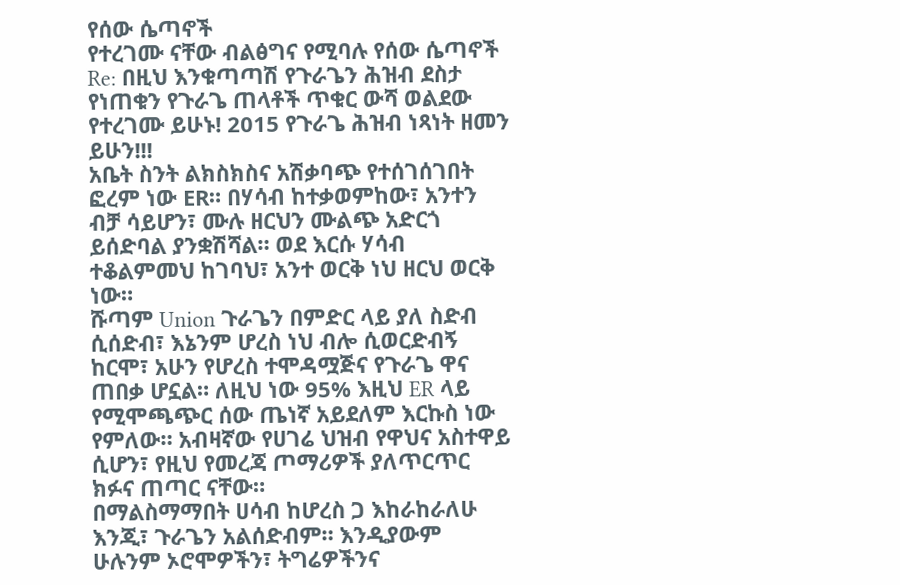የሰው ሴጣኖች
የተረገሙ ናቸው ብልፅግና የሚባሉ የሰው ሴጣኖች
Re: በዚህ እንቁጣጣሽ የጉራጌን ሕዝብ ደስታ የነጠቁን የጉራጌ ጠላቶች ጥቁር ውሻ ወልደው የተረገሙ ይሁኑ! 2015 የጉራጌ ሕዝብ ነጻነት ዘመን ይሁን!!!
አቤት ስንት ልክስክስና አሽቃባጭ የተሰገሰገበት ፎረም ነው ER። በሃሳብ ከተቃወምከው፣ አንተን ብቻ ሳይሆን፣ ሙሉ ዘርህን ሙልጭ አድርጎ ይሰድባል ያንቋሽሻል። ወደ እርሱ ሃሳብ ተቆልምመህ ከገባህ፣ አንተ ወርቅ ነህ ዘርህ ወርቅ ነው።
ሹጣም Union ጉራጌን በምድር ላይ ያለ ስድብ ሲሰድብ፣ እኔንም ሆረስ ነህ ብሎ ሲወርድብኝ ከርሞ፣ አሁን የሆረስ ተሞዳሟጅና የጉራጌ ዋና ጠበቃ ሆኗል። ለዚህ ነው 95% እዚህ ER ላይ የሚሞጫጭር ሰው ጤነኛ አይደለም እርኩስ ነው የምለው። አብዛኛው የሀገሬ ህዝብ የዋህና አስተዋይ ሲሆን፣ የዚህ የመረጃ ጦማሪዎች ያለጥርጥር ክፉና ጠጣር ናቸው።
በማልስማማበት ሀሳብ ከሆረስ ጋ እከራከራለሁ እንጂ፣ ጉራጌን አልሰድብም። እንዲያውም ሁሉንም ኦሮሞዎችን፣ ትግሬዎችንና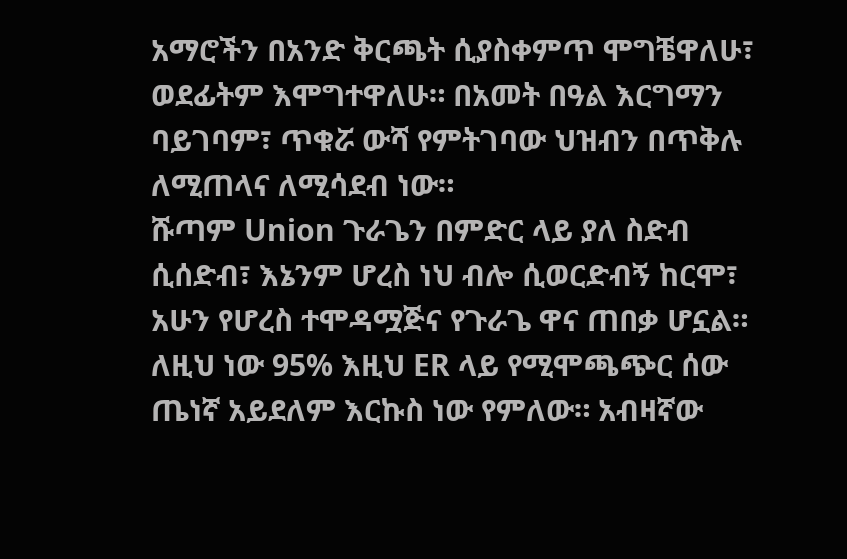አማሮችን በአንድ ቅርጫት ሲያስቀምጥ ሞግቼዋለሁ፣ ወደፊትም እሞግተዋለሁ። በአመት በዓል እርግማን ባይገባም፣ ጥቁሯ ውሻ የምትገባው ህዝብን በጥቅሉ ለሚጠላና ለሚሳደብ ነው።
ሹጣም Union ጉራጌን በምድር ላይ ያለ ስድብ ሲሰድብ፣ እኔንም ሆረስ ነህ ብሎ ሲወርድብኝ ከርሞ፣ አሁን የሆረስ ተሞዳሟጅና የጉራጌ ዋና ጠበቃ ሆኗል። ለዚህ ነው 95% እዚህ ER ላይ የሚሞጫጭር ሰው ጤነኛ አይደለም እርኩስ ነው የምለው። አብዛኛው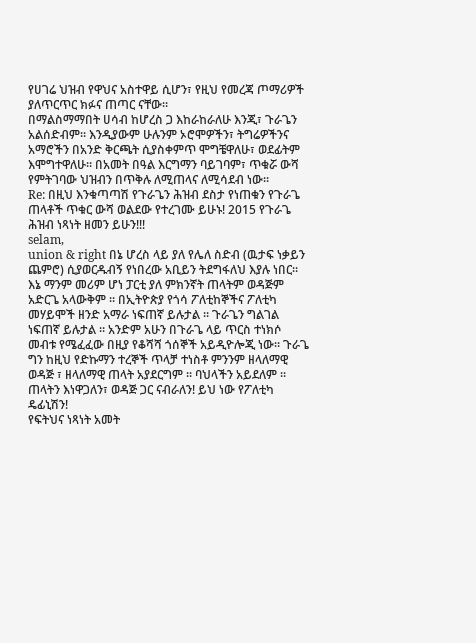የሀገሬ ህዝብ የዋህና አስተዋይ ሲሆን፣ የዚህ የመረጃ ጦማሪዎች ያለጥርጥር ክፉና ጠጣር ናቸው።
በማልስማማበት ሀሳብ ከሆረስ ጋ እከራከራለሁ እንጂ፣ ጉራጌን አልሰድብም። እንዲያውም ሁሉንም ኦሮሞዎችን፣ ትግሬዎችንና አማሮችን በአንድ ቅርጫት ሲያስቀምጥ ሞግቼዋለሁ፣ ወደፊትም እሞግተዋለሁ። በአመት በዓል እርግማን ባይገባም፣ ጥቁሯ ውሻ የምትገባው ህዝብን በጥቅሉ ለሚጠላና ለሚሳደብ ነው።
Re: በዚህ እንቁጣጣሽ የጉራጌን ሕዝብ ደስታ የነጠቁን የጉራጌ ጠላቶች ጥቁር ውሻ ወልደው የተረገሙ ይሁኑ! 2015 የጉራጌ ሕዝብ ነጻነት ዘመን ይሁን!!!
selam,
union & right በኔ ሆረስ ላይ ያለ የሌለ ስድብ (ዉታፍ ነቃይን ጨምሮ) ሲያወርዱብኝ የነበረው አቢይን ትደግፋለህ እያሉ ነበር። እኔ ማንም መሪም ሆነ ፓርቲ ያለ ምክንኛት ጠላትም ወዳጅም አድርጌ አላውቅም ። በኢትዮጵያ የጎሳ ፖለቲከኞችና ፖለቲካ መሃይሞች ዘንድ አማራ ነፍጠኛ ይሉታል ። ጉራጌን ግልገል ነፍጠኛ ይሉታል ። አንድም አሁን በጉራጌ ላይ ጥርስ ተነክሶ መብቱ የሜፈፈው በዚያ የቆሻሻ ጎሰኞች አይዲዮሎጂ ነው። ጉራጌ ግን ከዚህ የድኩማን ተረኞች ጥላቻ ተነስቶ ምንንም ዘላለማዊ ወዳጅ ፣ ዘላለማዊ ጠላት አያደርግም ። ባህላችን አይደለም ።
ጠላትን እነዋጋለን፣ ወዳጅ ጋር ናብራለን! ይህ ነው የፖለቲካ ዴፊኒሽን!
የፍትህና ነጻነት አመት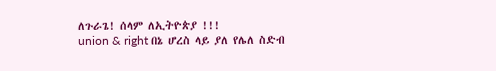ለጉራጌ! ሰላም ለኢትዮጵያ !!!
union & right በኔ ሆረስ ላይ ያለ የሌለ ስድብ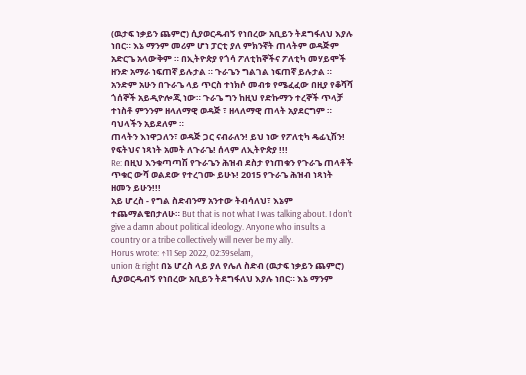(ዉታፍ ነቃይን ጨምሮ) ሲያወርዱብኝ የነበረው አቢይን ትደግፋለህ እያሉ ነበር። እኔ ማንም መሪም ሆነ ፓርቲ ያለ ምክንኛት ጠላትም ወዳጅም አድርጌ አላውቅም ። በኢትዮጵያ የጎሳ ፖለቲከኞችና ፖለቲካ መሃይሞች ዘንድ አማራ ነፍጠኛ ይሉታል ። ጉራጌን ግልገል ነፍጠኛ ይሉታል ። አንድም አሁን በጉራጌ ላይ ጥርስ ተነክሶ መብቱ የሜፈፈው በዚያ የቆሻሻ ጎሰኞች አይዲዮሎጂ ነው። ጉራጌ ግን ከዚህ የድኩማን ተረኞች ጥላቻ ተነስቶ ምንንም ዘላለማዊ ወዳጅ ፣ ዘላለማዊ ጠላት አያደርግም ። ባህላችን አይደለም ።
ጠላትን እነዋጋለን፣ ወዳጅ ጋር ናብራለን! ይህ ነው የፖለቲካ ዴፊኒሽን!
የፍትህና ነጻነት አመት ለጉራጌ! ሰላም ለኢትዮጵያ !!!
Re: በዚህ እንቁጣጣሽ የጉራጌን ሕዝብ ደስታ የነጠቁን የጉራጌ ጠላቶች ጥቁር ውሻ ወልደው የተረገሙ ይሁኑ! 2015 የጉራጌ ሕዝብ ነጻነት ዘመን ይሁን!!!
አይ ሆረስ - የግል ስድብንማ አንተው ትብሳለህ፣ እኔም ተጨማልቄበታለሁ። But that is not what I was talking about. I don’t give a damn about political ideology. Anyone who insults a country or a tribe collectively will never be my ally.
Horus wrote: ↑11 Sep 2022, 02:39selam,
union & right በኔ ሆረስ ላይ ያለ የሌለ ስድብ (ዉታፍ ነቃይን ጨምሮ) ሲያወርዱብኝ የነበረው አቢይን ትደግፋለህ እያሉ ነበር። እኔ ማንም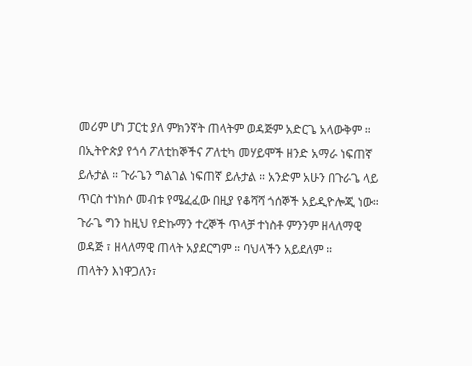መሪም ሆነ ፓርቲ ያለ ምክንኛት ጠላትም ወዳጅም አድርጌ አላውቅም ። በኢትዮጵያ የጎሳ ፖለቲከኞችና ፖለቲካ መሃይሞች ዘንድ አማራ ነፍጠኛ ይሉታል ። ጉራጌን ግልገል ነፍጠኛ ይሉታል ። አንድም አሁን በጉራጌ ላይ ጥርስ ተነክሶ መብቱ የሜፈፈው በዚያ የቆሻሻ ጎሰኞች አይዲዮሎጂ ነው። ጉራጌ ግን ከዚህ የድኩማን ተረኞች ጥላቻ ተነስቶ ምንንም ዘላለማዊ ወዳጅ ፣ ዘላለማዊ ጠላት አያደርግም ። ባህላችን አይደለም ።
ጠላትን እነዋጋለን፣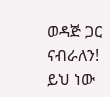ወዳጅ ጋር ናብራለን! ይህ ነው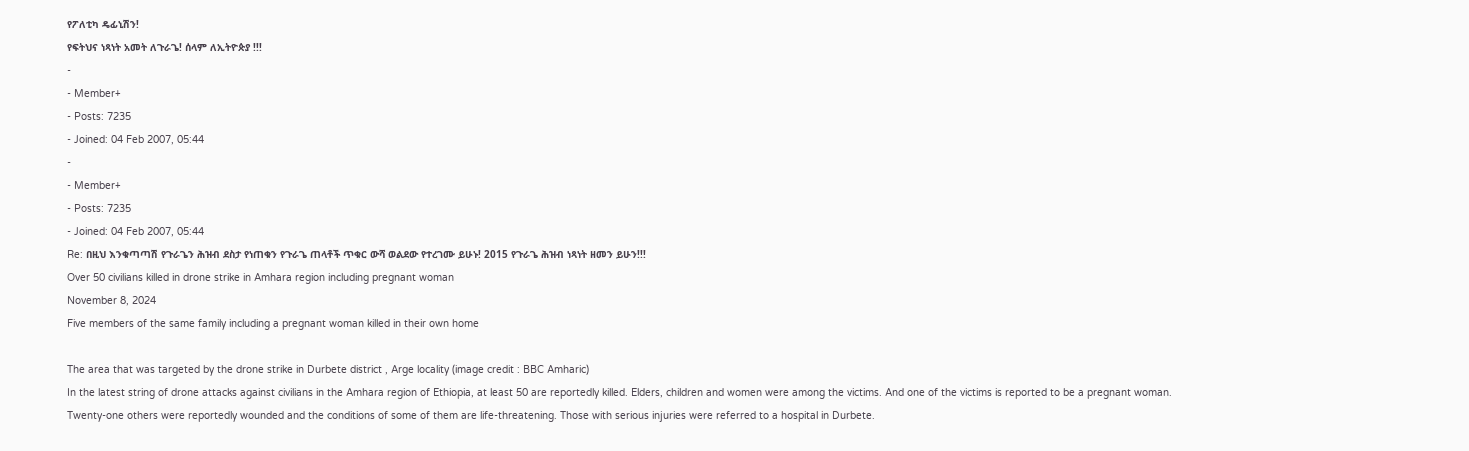የፖለቲካ ዴፊኒሽን!
የፍትህና ነጻነት አመት ለጉራጌ! ሰላም ለኢትዮጵያ !!!
-
- Member+
- Posts: 7235
- Joined: 04 Feb 2007, 05:44
-
- Member+
- Posts: 7235
- Joined: 04 Feb 2007, 05:44
Re: በዚህ እንቁጣጣሽ የጉራጌን ሕዝብ ደስታ የነጠቁን የጉራጌ ጠላቶች ጥቁር ውሻ ወልደው የተረገሙ ይሁኑ! 2015 የጉራጌ ሕዝብ ነጻነት ዘመን ይሁን!!!
Over 50 civilians killed in drone strike in Amhara region including pregnant woman
November 8, 2024
Five members of the same family including a pregnant woman killed in their own home

The area that was targeted by the drone strike in Durbete district , Arge locality (image credit : BBC Amharic)
In the latest string of drone attacks against civilians in the Amhara region of Ethiopia, at least 50 are reportedly killed. Elders, children and women were among the victims. And one of the victims is reported to be a pregnant woman.
Twenty-one others were reportedly wounded and the conditions of some of them are life-threatening. Those with serious injuries were referred to a hospital in Durbete.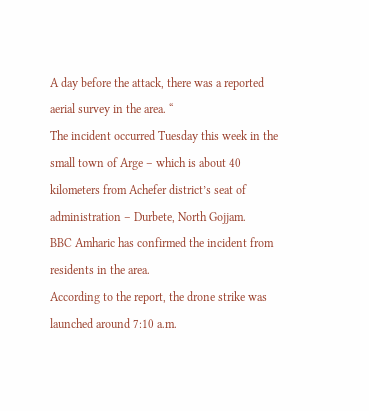A day before the attack, there was a reported aerial survey in the area. “
The incident occurred Tuesday this week in the small town of Arge – which is about 40 kilometers from Achefer district’s seat of administration – Durbete, North Gojjam.
BBC Amharic has confirmed the incident from residents in the area.
According to the report, the drone strike was launched around 7:10 a.m.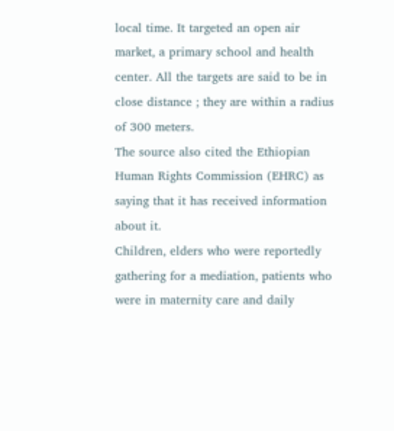local time. It targeted an open air market, a primary school and health center. All the targets are said to be in close distance ; they are within a radius of 300 meters.
The source also cited the Ethiopian Human Rights Commission (EHRC) as saying that it has received information about it.
Children, elders who were reportedly gathering for a mediation, patients who were in maternity care and daily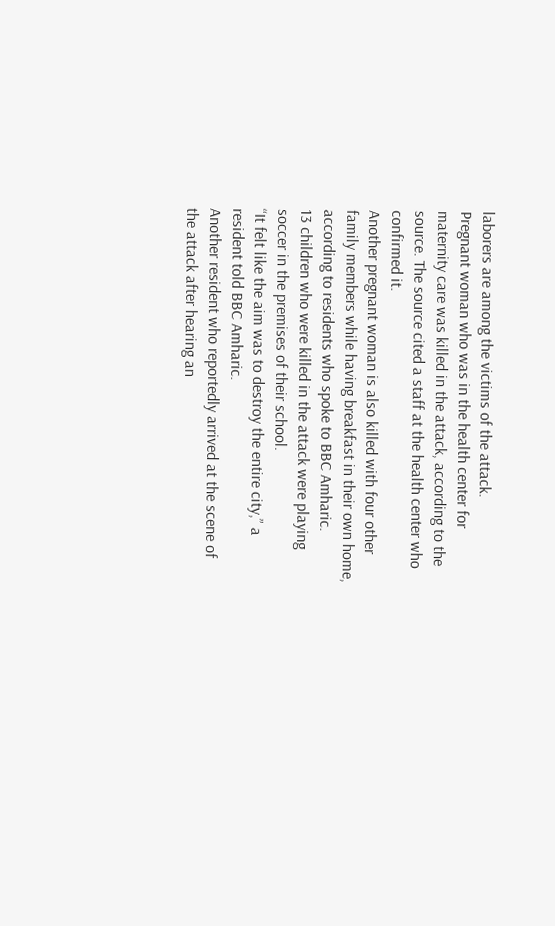laborers are among the victims of the attack.
Pregnant woman who was in the health center for maternity care was killed in the attack, according to the source. The source cited a staff at the health center who confirmed it.
Another pregnant woman is also killed with four other family members while having breakfast in their own home, according to residents who spoke to BBC Amharic.
13 children who were killed in the attack were playing soccer in the premises of their school.
“It felt like the aim was to destroy the entire city,” a resident told BBC Amharic.
Another resident who reportedly arrived at the scene of the attack after hearing an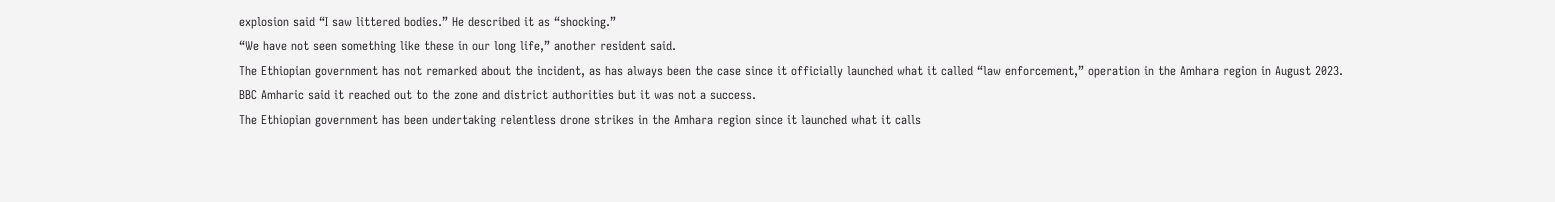explosion said “I saw littered bodies.” He described it as “shocking.”
“We have not seen something like these in our long life,” another resident said.
The Ethiopian government has not remarked about the incident, as has always been the case since it officially launched what it called “law enforcement,” operation in the Amhara region in August 2023.
BBC Amharic said it reached out to the zone and district authorities but it was not a success.
The Ethiopian government has been undertaking relentless drone strikes in the Amhara region since it launched what it calls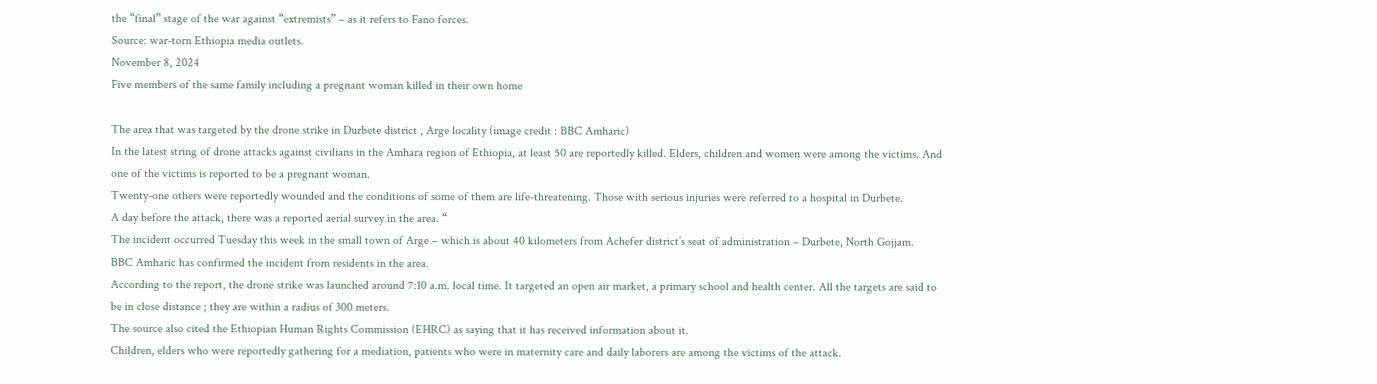the “final” stage of the war against “extremists” – as it refers to Fano forces.
Source: war-torn Ethiopia media outlets.
November 8, 2024
Five members of the same family including a pregnant woman killed in their own home

The area that was targeted by the drone strike in Durbete district , Arge locality (image credit : BBC Amharic)
In the latest string of drone attacks against civilians in the Amhara region of Ethiopia, at least 50 are reportedly killed. Elders, children and women were among the victims. And one of the victims is reported to be a pregnant woman.
Twenty-one others were reportedly wounded and the conditions of some of them are life-threatening. Those with serious injuries were referred to a hospital in Durbete.
A day before the attack, there was a reported aerial survey in the area. “
The incident occurred Tuesday this week in the small town of Arge – which is about 40 kilometers from Achefer district’s seat of administration – Durbete, North Gojjam.
BBC Amharic has confirmed the incident from residents in the area.
According to the report, the drone strike was launched around 7:10 a.m. local time. It targeted an open air market, a primary school and health center. All the targets are said to be in close distance ; they are within a radius of 300 meters.
The source also cited the Ethiopian Human Rights Commission (EHRC) as saying that it has received information about it.
Children, elders who were reportedly gathering for a mediation, patients who were in maternity care and daily laborers are among the victims of the attack.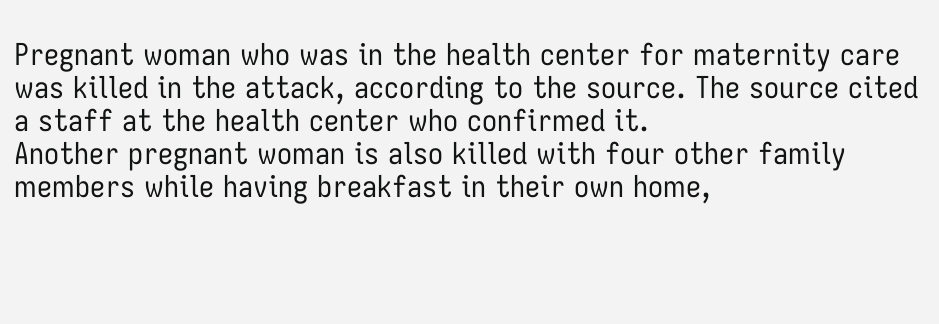Pregnant woman who was in the health center for maternity care was killed in the attack, according to the source. The source cited a staff at the health center who confirmed it.
Another pregnant woman is also killed with four other family members while having breakfast in their own home,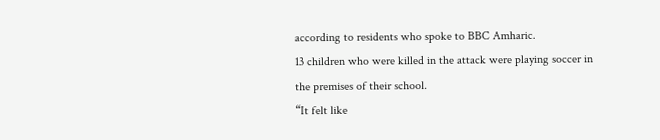according to residents who spoke to BBC Amharic.
13 children who were killed in the attack were playing soccer in the premises of their school.
“It felt like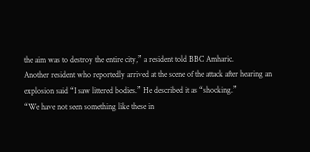the aim was to destroy the entire city,” a resident told BBC Amharic.
Another resident who reportedly arrived at the scene of the attack after hearing an explosion said “I saw littered bodies.” He described it as “shocking.”
“We have not seen something like these in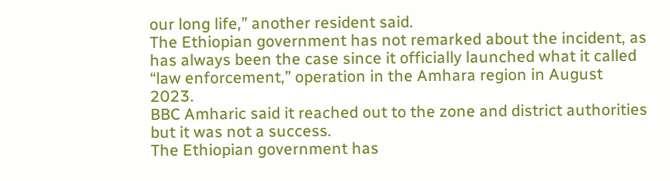our long life,” another resident said.
The Ethiopian government has not remarked about the incident, as has always been the case since it officially launched what it called “law enforcement,” operation in the Amhara region in August 2023.
BBC Amharic said it reached out to the zone and district authorities but it was not a success.
The Ethiopian government has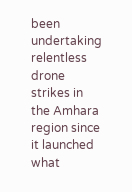been undertaking relentless drone strikes in the Amhara region since it launched what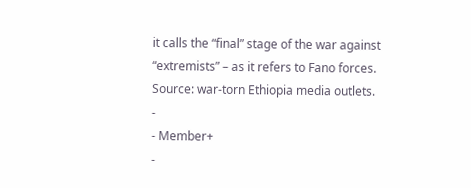it calls the “final” stage of the war against “extremists” – as it refers to Fano forces.
Source: war-torn Ethiopia media outlets.
-
- Member+
-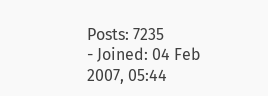Posts: 7235
- Joined: 04 Feb 2007, 05:44